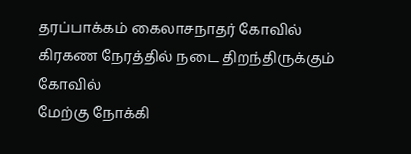தரப்பாக்கம் கைலாசநாதர் கோவில்
கிரகண நேரத்தில் நடை திறந்திருக்கும் கோவில்
மேற்கு நோக்கி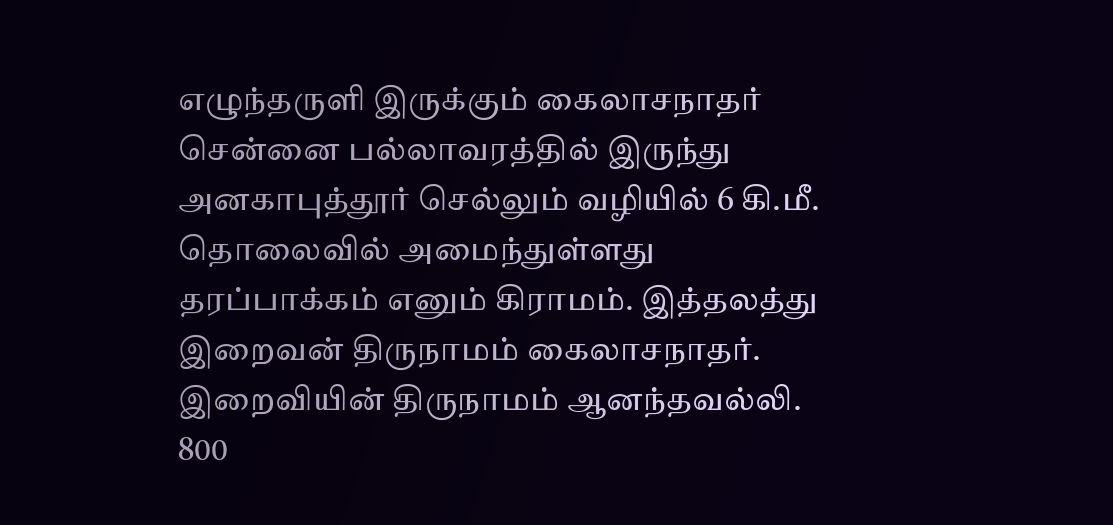எழுந்தருளி இருக்கும் கைலாசநாதர்
சென்னை பல்லாவரத்தில் இருந்து அனகாபுத்தூர் செல்லும் வழியில் 6 கி.மீ. தொலைவில் அமைந்துள்ளது தரப்பாக்கம் எனும் கிராமம். இத்தலத்து இறைவன் திருநாமம் கைலாசநாதர். இறைவியின் திருநாமம் ஆனந்தவல்லி. 800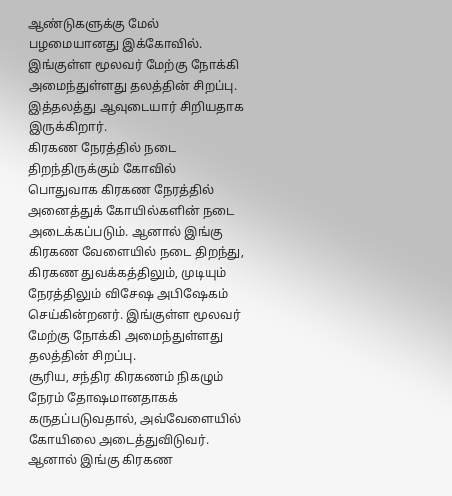ஆண்டுகளுக்கு மேல் பழமையானது இக்கோவில். இங்குள்ள மூலவர் மேற்கு நோக்கி அமைந்துள்ளது தலத்தின் சிறப்பு. இத்தலத்து ஆவுடையார் சிறியதாக இருக்கிறார்.
கிரகண நேரத்தில் நடை திறந்திருக்கும் கோவில்
பொதுவாக கிரகண நேரத்தில் அனைத்துக் கோயில்களின் நடை அடைக்கப்படும். ஆனால் இங்கு கிரகண வேளையில் நடை திறந்து, கிரகண துவக்கத்திலும், முடியும் நேரத்திலும் விசேஷ அபிஷேகம் செய்கின்றனர். இங்குள்ள மூலவர் மேற்கு நோக்கி அமைந்துள்ளது தலத்தின் சிறப்பு.
சூரிய, சந்திர கிரகணம் நிகழும் நேரம் தோஷமானதாகக் கருதப்படுவதால், அவ்வேளையில் கோயிலை அடைத்துவிடுவர். ஆனால் இங்கு கிரகண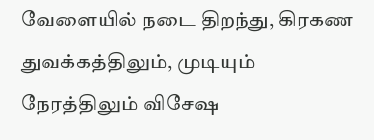வேளையில் நடை திறந்து, கிரகண துவக்கத்திலும், முடியும் நேரத்திலும் விசேஷ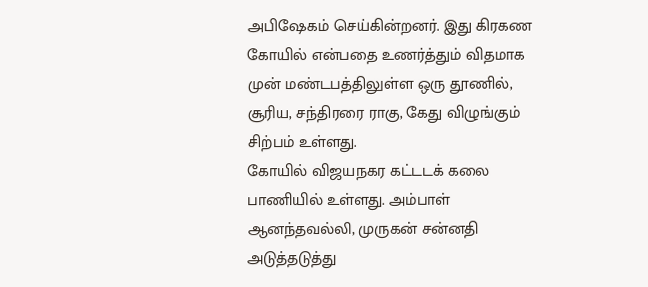அபிஷேகம் செய்கின்றனர். இது கிரகண கோயில் என்பதை உணர்த்தும் விதமாக முன் மண்டபத்திலுள்ள ஒரு தூணில், சூரிய, சந்திரரை ராகு, கேது விழுங்கும் சிற்பம் உள்ளது.
கோயில் விஜயநகர கட்டடக் கலை பாணியில் உள்ளது. அம்பாள் ஆனந்தவல்லி, முருகன் சன்னதி அடுத்தடுத்து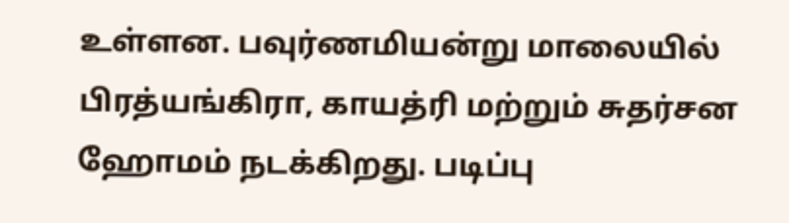உள்ளன. பவுர்ணமியன்று மாலையில் பிரத்யங்கிரா, காயத்ரி மற்றும் சுதர்சன ஹோமம் நடக்கிறது. படிப்பு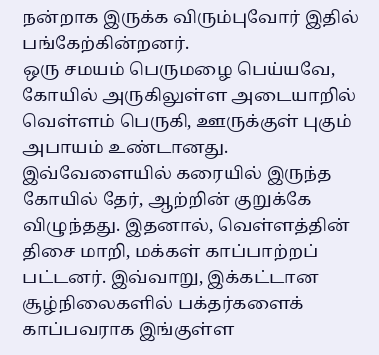நன்றாக இருக்க விரும்புவோர் இதில் பங்கேற்கின்றனர்.
ஒரு சமயம் பெருமழை பெய்யவே, கோயில் அருகிலுள்ள அடையாறில் வெள்ளம் பெருகி, ஊருக்குள் புகும் அபாயம் உண்டானது. இவ்வேளையில் கரையில் இருந்த கோயில் தேர், ஆற்றின் குறுக்கே விழுந்தது. இதனால், வெள்ளத்தின் திசை மாறி, மக்கள் காப்பாற்றப் பட்டனர். இவ்வாறு, இக்கட்டான சூழ்நிலைகளில் பக்தர்களைக் காப்பவராக இங்குள்ள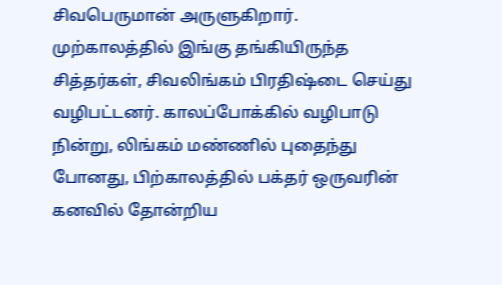சிவபெருமான் அருளுகிறார்.
முற்காலத்தில் இங்கு தங்கியிருந்த சித்தர்கள், சிவலிங்கம் பிரதிஷ்டை செய்து வழிபட்டனர். காலப்போக்கில் வழிபாடு நின்று, லிங்கம் மண்ணில் புதைந்து போனது, பிற்காலத்தில் பக்தர் ஒருவரின் கனவில் தோன்றிய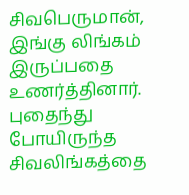சிவபெருமான், இங்கு லிங்கம் இருப்பதை உணர்த்தினார். புதைந்து போயிருந்த சிவலிங்கத்தை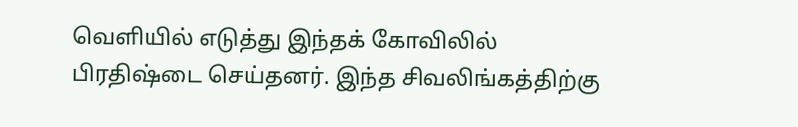வெளியில் எடுத்து இந்தக் கோவிலில் பிரதிஷ்டை செய்தனர். இந்த சிவலிங்கத்திற்கு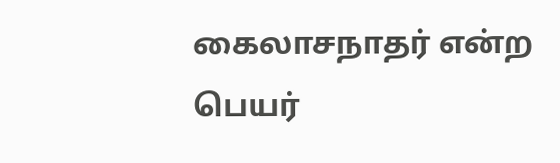கைலாசநாதர் என்ற பெயர்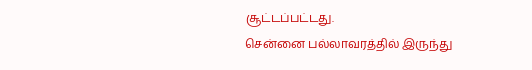சூட்டப்பட்டது.
சென்னை பல்லாவரத்தில் இருந்து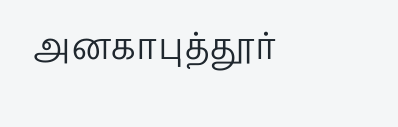அனகாபுத்தூர்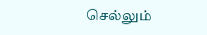செல்லும்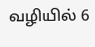வழியில் 6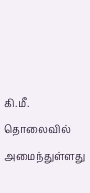கி.மீ. தொலைவில் அமைந்துள்ளது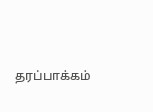தரப்பாக்கம்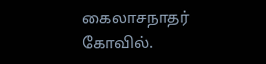கைலாசநாதர் கோவில்.